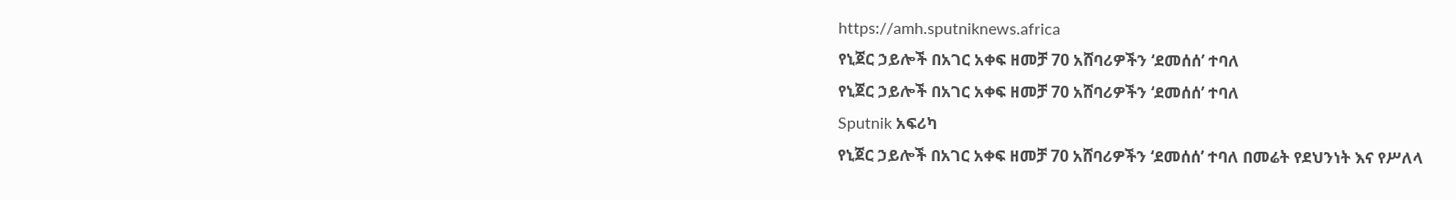https://amh.sputniknews.africa
የኒጀር ኃይሎች በአገር አቀፍ ዘመቻ 70 አሸባሪዎችን ‘ደመሰሰ’ ተባለ
የኒጀር ኃይሎች በአገር አቀፍ ዘመቻ 70 አሸባሪዎችን ‘ደመሰሰ’ ተባለ
Sputnik አፍሪካ
የኒጀር ኃይሎች በአገር አቀፍ ዘመቻ 70 አሸባሪዎችን ‘ደመሰሰ’ ተባለ በመሬት የደህንነት እና የሥለላ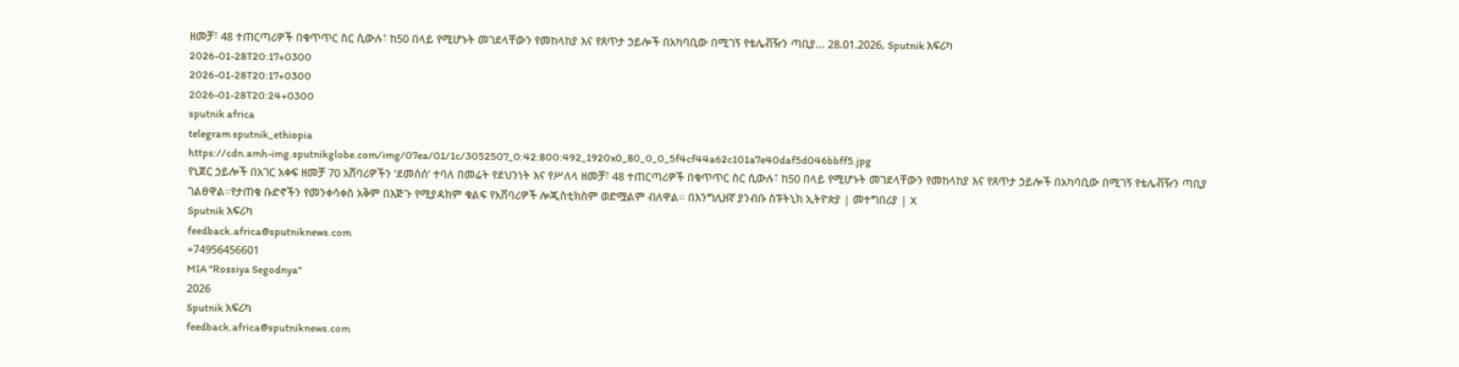ዘመቻ፣ 48 ተጠርጣሪዎች በቁጥጥር ስር ሲውሉ፣ ከ50 በላይ የሚሆኑት መገደላቸውን የመከላከያ እና የጸጥታ ኃይሎች በአካባቢው በሚገኝ የቴሌቭዥን ጣቢያ... 28.01.2026, Sputnik አፍሪካ
2026-01-28T20:17+0300
2026-01-28T20:17+0300
2026-01-28T20:24+0300
sputnik africa
telegram sputnik_ethiopia
https://cdn.amh-img.sputnikglobe.com/img/07ea/01/1c/3052507_0:42:800:492_1920x0_80_0_0_5f4cf44a62c101a7e40daf5d046bbff5.jpg
የኒጀር ኃይሎች በአገር አቀፍ ዘመቻ 70 አሸባሪዎችን ‘ደመሰሰ’ ተባለ በመሬት የደህንነት እና የሥለላ ዘመቻ፣ 48 ተጠርጣሪዎች በቁጥጥር ስር ሲውሉ፣ ከ50 በላይ የሚሆኑት መገደላቸውን የመከላከያ እና የጸጥታ ኃይሎች በአካባቢው በሚገኝ የቴሌቭዥን ጣቢያ ገልፀዋል።የታጠቁ ቡድኖችን የመንቀሳቀስ አቅም በእጅጉ የሚያዳክም ቁልፍ የአሸባሪዎች ሎጂስቲክስም ወድሟልም ብለዋል፡፡ በእንግሊዘኛ ያንብቡ ስፑትኒክ ኢትዮጵያ | መተግበሪያ | X
Sputnik አፍሪካ
feedback.africa@sputniknews.com
+74956456601
MIA "Rossiya Segodnya"
2026
Sputnik አፍሪካ
feedback.africa@sputniknews.com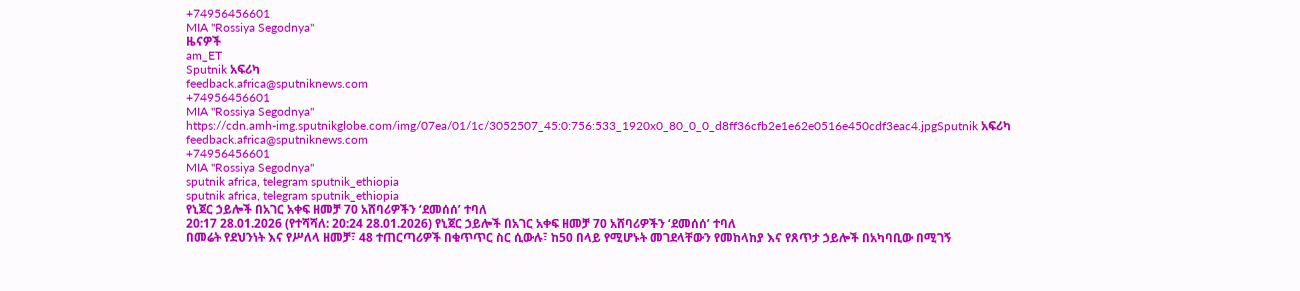+74956456601
MIA "Rossiya Segodnya"
ዜናዎች
am_ET
Sputnik አፍሪካ
feedback.africa@sputniknews.com
+74956456601
MIA "Rossiya Segodnya"
https://cdn.amh-img.sputnikglobe.com/img/07ea/01/1c/3052507_45:0:756:533_1920x0_80_0_0_d8ff36cfb2e1e62e0516e450cdf3eac4.jpgSputnik አፍሪካ
feedback.africa@sputniknews.com
+74956456601
MIA "Rossiya Segodnya"
sputnik africa, telegram sputnik_ethiopia
sputnik africa, telegram sputnik_ethiopia
የኒጀር ኃይሎች በአገር አቀፍ ዘመቻ 70 አሸባሪዎችን ‘ደመሰሰ’ ተባለ
20:17 28.01.2026 (የተሻሻለ: 20:24 28.01.2026) የኒጀር ኃይሎች በአገር አቀፍ ዘመቻ 70 አሸባሪዎችን ‘ደመሰሰ’ ተባለ
በመሬት የደህንነት እና የሥለላ ዘመቻ፣ 48 ተጠርጣሪዎች በቁጥጥር ስር ሲውሉ፣ ከ50 በላይ የሚሆኑት መገደላቸውን የመከላከያ እና የጸጥታ ኃይሎች በአካባቢው በሚገኝ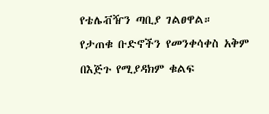የቴሌቭዥን ጣቢያ ገልፀዋል።
የታጠቁ ቡድኖችን የመንቀሳቀስ አቅም በእጅጉ የሚያዳክም ቁልፍ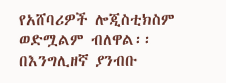የአሸባሪዎች ሎጂስቲክስም ወድሟልም ብለዋል፡፡
በእንግሊዘኛ ያንብቡ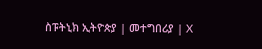ስፑትኒክ ኢትዮጵያ | መተግበሪያ | X